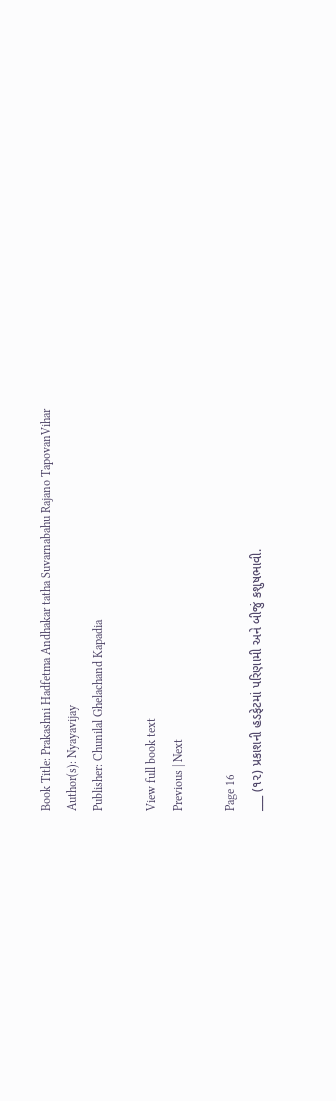Book Title: Prakashni Hadfetma Andhakar tatha Suvarnabahu Rajano TapovanVihar
Author(s): Nyayavijay
Publisher: Chunilal Ghelachand Kapadia

View full book text
Previous | Next

Page 16
___ (૧૨) પ્રકાશની હડફેટમાં પરિણામી અને બીજું કશુષભાવી.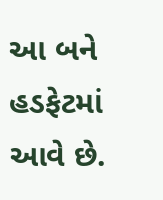આ બને હડફેટમાં આવે છે.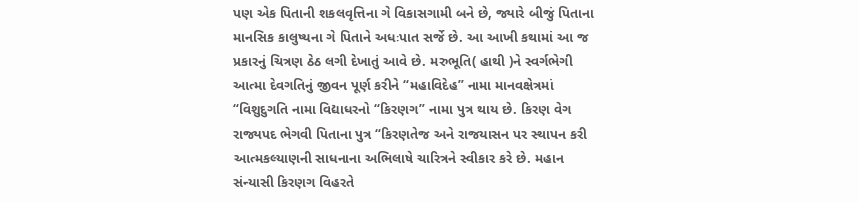પણ એક પિતાની શકલવૃત્તિના ગે વિકાસગામી બને છે, જ્યારે બીજું પિતાના માનસિક કાલુષ્યના ગે પિતાને અધઃપાત સર્જે છે. આ આખી કથામાં આ જ પ્રકારનું ચિત્રણ ઠેઠ લગી દેખાતું આવે છે. મરુભૂતિ( હાથી )ને સ્વર્ગભેગી આત્મા દેવગતિનું જીવન પૂર્ણ કરીને “મહાવિદેહ” નામા માનવક્ષેત્રમાં “વિશુદુગતિ નામા વિદ્યાધરનો “કિરણગ” નામા પુત્ર થાય છે. કિરણ વેગ રાજ્યપદ ભેગવી પિતાના પુત્ર “કિરણતેજ અને રાજયાસન પર સ્થાપન કરી આત્મકલ્યાણની સાધનાના અભિલાષે ચારિત્રને સ્વીકાર કરે છે. મહાન સંન્યાસી કિરણગ વિહરતે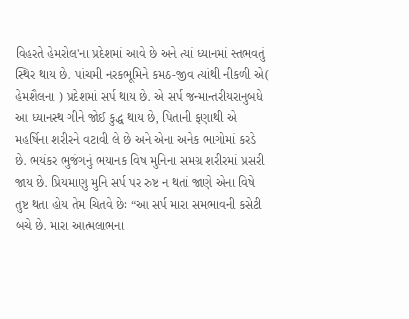વિહરતે હેમરોલ'ના પ્રદેશમાં આવે છે અને ત્યાં ધ્યાનમાં સ્તભવતું સ્થિર થાય છે. પાંચમી નરકભૂમિને કમઠ-જીવ ત્યાંથી નીકળી એ( હેમશૈલના ) પ્રદેશમાં સર્પ થાય છે. એ સર્પ જન્માન્તરીયરાનુબધે આ ધ્યાનસ્થ ગીને જોઈ કુદ્ધ થાય છે, પિતાની ફણાથી એ મહર્ષિના શરીરને વટાવી લે છે અને એના અનેક ભાગોમાં કરડે છે. ભયંકર ભુજંગનું ભયાનક વિષ મુનિના સમગ્ર શરીરમાં પ્રસરી જાય છે. પ્રિયમાણુ મુનિ સર્પ પર રુષ્ટ ન થતાં જાણે એના વિષે તુષ્ટ થતા હોય તેમ ચિતવે છેઃ “આ સર્પ મારા સમભાવની કસેટી બચે છે. મારા આત્મલાભના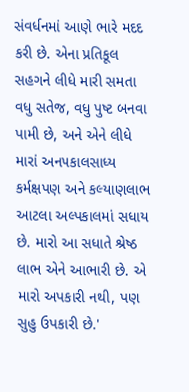સંવર્ધનમાં આણે ભારે મદદ કરી છે. એના પ્રતિકૂલ સહગને લીધે મારી સમતા વધુ સતેજ, વધુ પુષ્ટ બનવા પામી છે, અને એને લીધે મારાં અન૫કાલસાધ્ય કર્મક્ષપણ અને કલ્યાણલાભ આટલા અલ્પકાલમાં સધાય છે. મારો આ સધાતે શ્રેષ્ઠ લાભ એને આભારી છે. એ મારો અપકારી નથી, પણ સુહુ ઉપકારી છે.'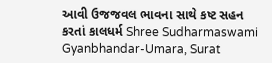આવી ઉજજવલ ભાવના સાથે કષ્ટ સહન કરતાં કાલધર્મ Shree Sudharmaswami Gyanbhandar-Umara, Surat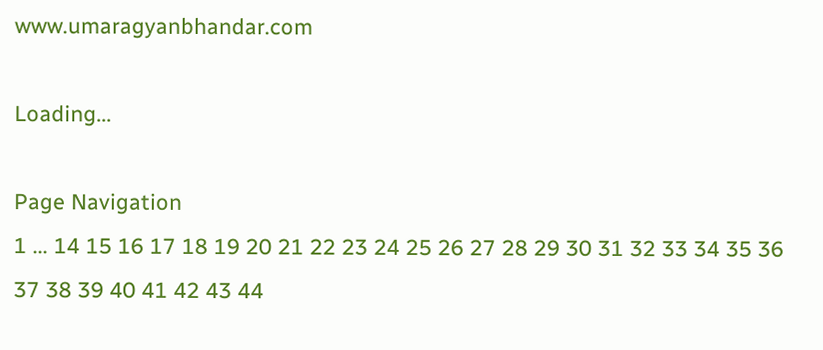www.umaragyanbhandar.com

Loading...

Page Navigation
1 ... 14 15 16 17 18 19 20 21 22 23 24 25 26 27 28 29 30 31 32 33 34 35 36 37 38 39 40 41 42 43 44